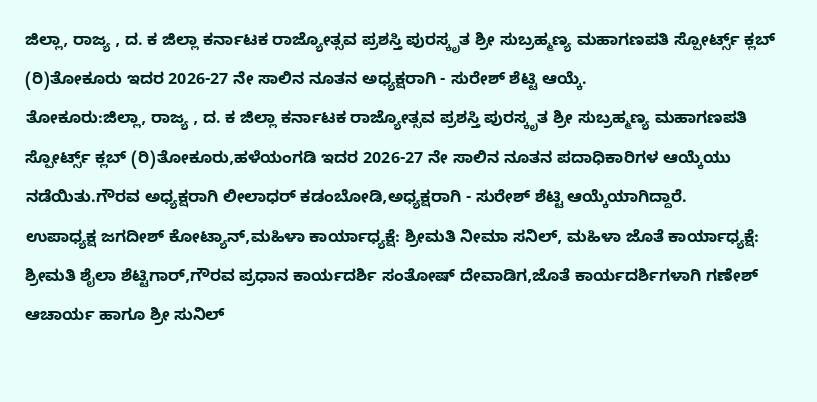ಜಿಲ್ಲಾ, ರಾಜ್ಯ , ದ. ಕ ಜಿಲ್ಲಾ ಕರ್ನಾಟಕ ರಾಜ್ಯೋತ್ಸವ ಪ್ರಶಸ್ತಿ ಪುರಸ್ಕೃತ ಶ್ರೀ ಸುಬ್ರಹ್ಮಣ್ಯ ಮಹಾಗಣಪತಿ ಸ್ಪೋರ್ಟ್ಸ್ ಕ್ಲಬ್ (ರಿ)ತೋಕೂರು ಇದರ 2026-27 ನೇ ಸಾಲಿನ ನೂತನ ಅಧ್ಯಕ್ಷರಾಗಿ - ಸುರೇಶ್ ಶೆಟ್ಟಿ ಆಯ್ಕೆ.
ತೋಕೂರು:ಜಿಲ್ಲಾ, ರಾಜ್ಯ , ದ. ಕ ಜಿಲ್ಲಾ ಕರ್ನಾಟಕ ರಾಜ್ಯೋತ್ಸವ ಪ್ರಶಸ್ತಿ ಪುರಸ್ಕೃತ ಶ್ರೀ ಸುಬ್ರಹ್ಮಣ್ಯ ಮಹಾಗಣಪತಿ ಸ್ಪೋರ್ಟ್ಸ್ ಕ್ಲಬ್ (ರಿ)ತೋಕೂರು,ಹಳೆಯಂಗಡಿ ಇದರ 2026-27 ನೇ ಸಾಲಿನ ನೂತನ ಪದಾಧಿಕಾರಿಗಳ ಆಯ್ಕೆಯು ನಡೆಯಿತು.ಗೌರವ ಅಧ್ಯಕ್ಷರಾಗಿ ಲೀಲಾಧರ್ ಕಡಂಬೋಡಿ,ಅಧ್ಯಕ್ಷರಾಗಿ - ಸುರೇಶ್ ಶೆಟ್ಟಿ ಆಯ್ಕೆಯಾಗಿದ್ದಾರೆ.
ಉಪಾಧ್ಯಕ್ಷ ಜಗದೀಶ್ ಕೋಟ್ಯಾನ್,ಮಹಿಳಾ ಕಾರ್ಯಾಧ್ಯಕ್ಷೆ: ಶ್ರೀಮತಿ ನೀಮಾ ಸನಿಲ್, ಮಹಿಳಾ ಜೊತೆ ಕಾರ್ಯಾಧ್ಯಕ್ಷೆ: ಶ್ರೀಮತಿ ಶೈಲಾ ಶೆಟ್ಟಿಗಾರ್,ಗೌರವ ಪ್ರಧಾನ ಕಾರ್ಯದರ್ಶಿ ಸಂತೋಷ್ ದೇವಾಡಿಗ,ಜೊತೆ ಕಾರ್ಯದರ್ಶಿಗಳಾಗಿ ಗಣೇಶ್ ಆಚಾರ್ಯ ಹಾಗೂ ಶ್ರೀ ಸುನಿಲ್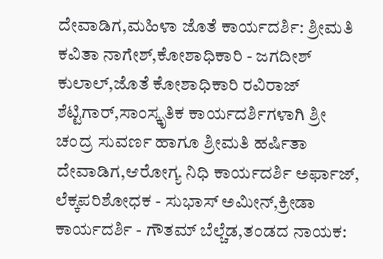ದೇವಾಡಿಗ,ಮಹಿಳಾ ಜೊತೆ ಕಾರ್ಯದರ್ಶಿ: ಶ್ರೀಮತಿ ಕವಿತಾ ನಾಗೇಶ್,ಕೋಶಾಧಿಕಾರಿ - ಜಗದೀಶ್ ಕುಲಾಲ್,ಜೊತೆ ಕೋಶಾಧಿಕಾರಿ ರವಿರಾಜ್ ಶೆಟ್ಟಿಗಾರ್,ಸಾಂಸ್ಕೃತಿಕ ಕಾರ್ಯದರ್ಶಿಗಳಾಗಿ ಶ್ರೀ ಚಂದ್ರ ಸುವರ್ಣ ಹಾಗೂ ಶ್ರೀಮತಿ ಹರ್ಷಿತಾ ದೇವಾಡಿಗ,ಆರೋಗ್ಯ ನಿಧಿ ಕಾರ್ಯದರ್ಶಿ ಅರ್ಫಾಜ್,
ಲೆಕ್ಕಪರಿಶೋಧಕ - ಸುಭಾಸ್ ಅಮೀನ್,ಕ್ರೀಡಾ ಕಾರ್ಯದರ್ಶಿ - ಗೌತಮ್ ಬೆಲ್ಚೆಡ,ತಂಡದ ನಾಯಕ: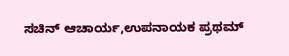ಸಚಿನ್ ಆಚಾರ್ಯ,ಉಪನಾಯಕ ಪ್ರಥಮ್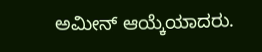ಅಮೀನ್ ಆಯ್ಕೆಯಾದರು.